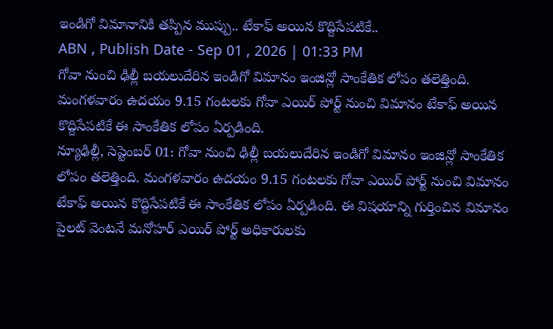ఇండిగో విమానానికి తప్పిన ముప్పు.. టేకాఫ్ అయిన కొద్దిసేపటికే..
ABN , Publish Date - Sep 01 , 2026 | 01:33 PM
గోవా నుంచి ఢిల్లీ బయలుదేరిన ఇండిగో విమానం ఇంజిన్లో సాంకేతిక లోపం తలెత్తింది. మంగళవారం ఉదయం 9.15 గంటలకు గోవా ఎయిర్ పోర్ట్ నుంచి విమానం టేకాఫ్ అయిన కొద్దిసేపటికే ఈ సాంకేతిక లోపం ఏర్పడింది.
న్యూఢిల్లీ, సెప్టెంబర్ 01: గోవా నుంచి ఢిల్లీ బయలుదేరిన ఇండిగో విమానం ఇంజిన్లో సాంకేతిక లోపం తలెత్తింది. మంగళవారం ఉదయం 9.15 గంటలకు గోవా ఎయిర్ పోర్ట్ నుంచి విమానం టేకాఫ్ అయిన కొద్దిసేపటికే ఈ సాంకేతిక లోపం ఏర్పడింది. ఈ విషయాన్ని గుర్తించిన విమానం పైలట్ వెంటనే మనోహర్ ఎయిర్ పోర్ట్ అధికారులకు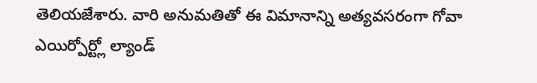తెలియజేశారు. వారి అనుమతితో ఈ విమానాన్ని అత్యవసరంగా గోవా ఎయిర్పోర్ట్లో ల్యాండ్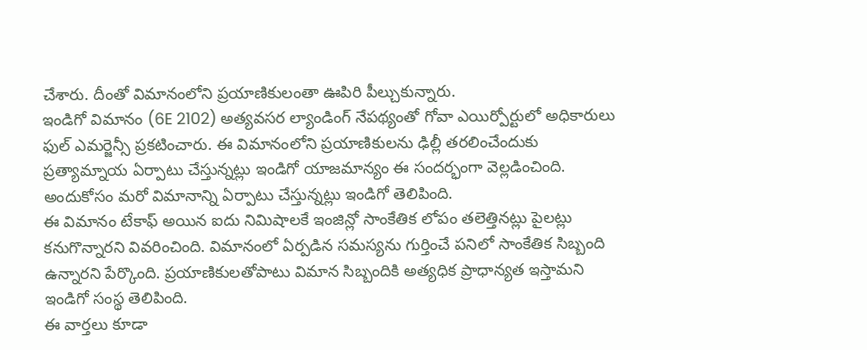చేశారు. దీంతో విమానంలోని ప్రయాణికులంతా ఊపిరి పీల్చుకున్నారు.
ఇండిగో విమానం (6E 2102) అత్యవసర ల్యాండింగ్ నేపథ్యంతో గోవా ఎయిర్పోర్టులో అధికారులు ఫుల్ ఎమర్జెన్సీ ప్రకటించారు. ఈ విమానంలోని ప్రయాణికులను ఢిల్లీ తరలించేందుకు ప్రత్యామ్నాయ ఏర్పాటు చేస్తున్నట్లు ఇండిగో యాజమాన్యం ఈ సందర్భంగా వెల్లడించింది. అందుకోసం మరో విమానాన్ని ఏర్పాటు చేస్తున్నట్లు ఇండిగో తెలిపింది.
ఈ విమానం టేకాఫ్ అయిన ఐదు నిమిషాలకే ఇంజిన్లో సాంకేతిక లోపం తలెత్తినట్లు పైలట్లు కనుగొన్నారని వివరించింది. విమానంలో ఏర్పడిన సమస్యను గుర్తించే పనిలో సాంకేతిక సిబ్బంది ఉన్నారని పేర్కొంది. ప్రయాణికులతోపాటు విమాన సిబ్బందికి అత్యధిక ప్రాధాన్యత ఇస్తామని ఇండిగో సంస్థ తెలిపింది.
ఈ వార్తలు కూడా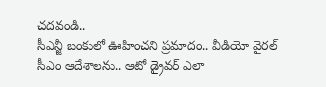చదవండి..
సీఎన్జీ బంకులో ఊహించని ప్రమాదం.. వీడియో వైరల్
సీఎం ఆదేశాలను.. ఆటో డ్రైవర్ ఎలా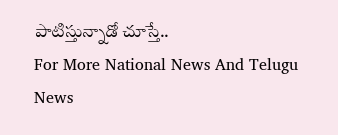పాటిస్తున్నాడో చూస్తే..
For More National News And Telugu News